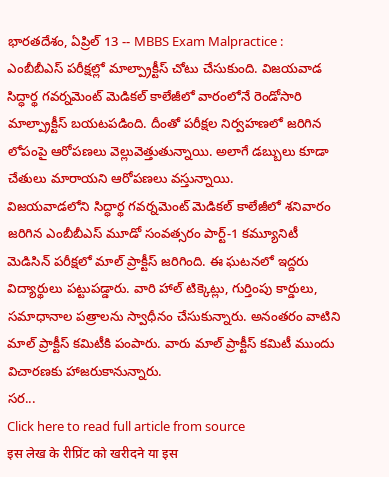భారతదేశం, ఏప్రిల్ 13 -- MBBS Exam Malpractice : ఎంబీబీఎస్ పరీక్షల్లో మాల్ప్రాక్టీస్ చోటు చేసుకుంది. విజయవాడ సిద్ధార్థ గవర్నమెంట్ మెడికల్ కాలేజీలో వారంలోనే రెండోసారి మాల్ప్రాక్టీస్ బయటపడింది. దీంతో పరీక్షల నిర్వహణలో జరిగిన లోపంపై ఆరోపణలు వెల్లువెత్తుతున్నాయి. అలాగే డబ్బులు కూడా చేతులు మారాయని ఆరోపణలు వస్తున్నాయి.
విజయవాడలోని సిద్ధార్థ గవర్నమెంట్ మెడికల్ కాలేజీలో శనివారం జరిగిన ఎంబీబీఎస్ మూడో సంవత్సరం పార్ట్-1 కమ్యూనిటీ మెడిసిన్ పరీక్షలో మాల్ ప్రాక్టీస్ జరిగింది. ఈ ఘటనలో ఇద్దరు విద్యార్థులు పట్టుపడ్డారు. వారి హాల్ టిక్కెట్లు, గుర్తింపు కార్డులు, సమాధానాల పత్రాలను స్వాధీనం చేసుకున్నారు. అనంతరం వాటిని మాల్ ప్రాక్టీస్ కమిటీకి పంపారు. వారు మాల్ ప్రాక్టీస్ కమిటీ ముందు విచారణకు హాజరుకానున్నారు.
సర...
Click here to read full article from source
इस लेख के रीप्रिंट को खरीदने या इस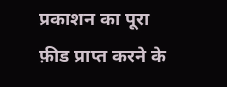प्रकाशन का पूरा फ़ीड प्राप्त करने के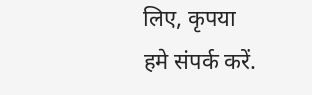लिए, कृपया
हमे संपर्क करें.